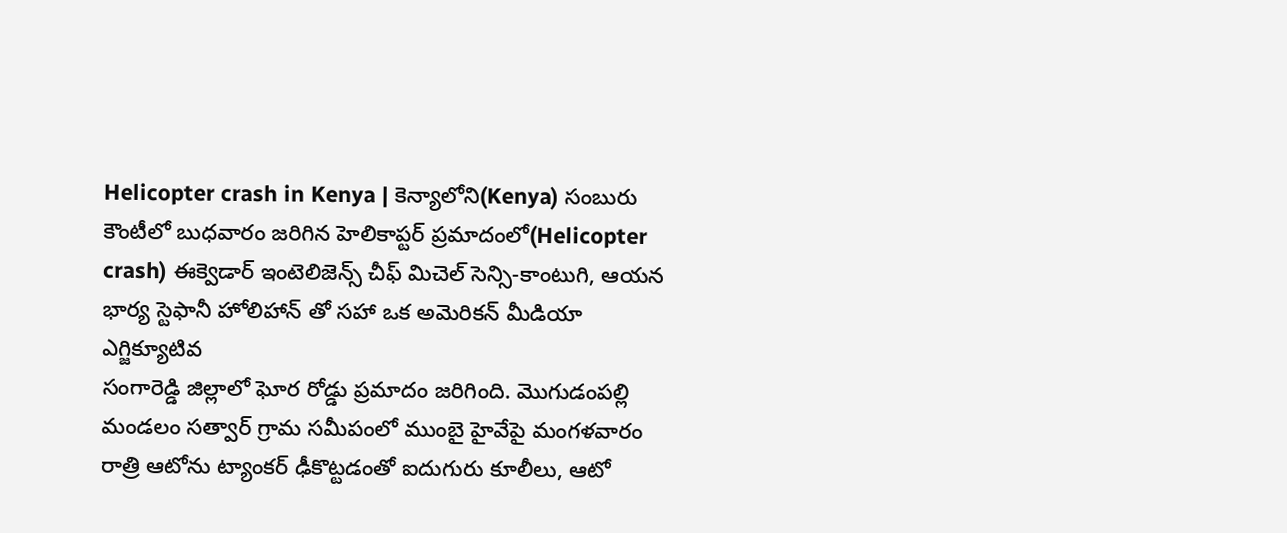Helicopter crash in Kenya | కెన్యాలోని(Kenya) సంబురు కౌంటీలో బుధవారం జరిగిన హెలికాప్టర్ ప్రమాదంలో(Helicopter crash) ఈక్వెడార్ ఇంటెలిజెన్స్ చీఫ్ మిచెల్ సెన్సి-కాంటుగి, ఆయన భార్య స్టెఫానీ హోలిహాన్ తో సహా ఒక అమెరికన్ మీడియా ఎగ్జిక్యూటివ
సంగారెడ్డి జిల్లాలో ఘోర రోడ్డు ప్రమాదం జరిగింది. మొగుడంపల్లి మండలం సత్వార్ గ్రామ సమీపంలో ముంబై హైవేపై మంగళవారం రాత్రి ఆటోను ట్యాంకర్ ఢీకొట్టడంతో ఐదుగురు కూలీలు, ఆటో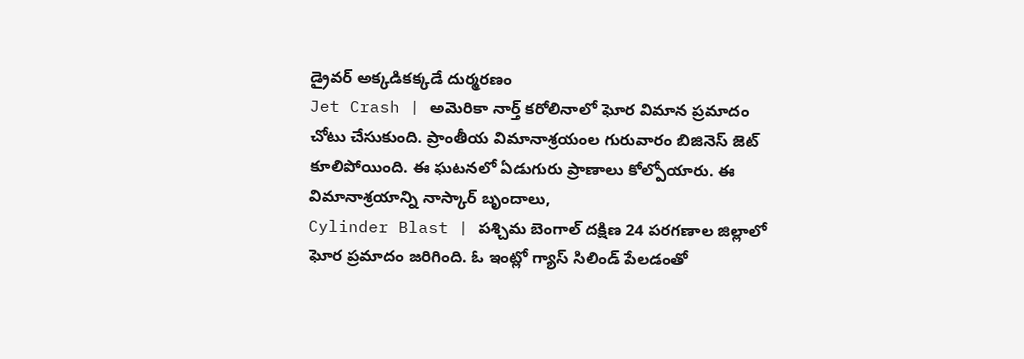డ్రైవర్ అక్కడికక్కడే దుర్మరణం
Jet Crash | అమెరికా నార్త్ కరోలినాలో ఘోర విమాన ప్రమాదం చోటు చేసుకుంది. ప్రాంతీయ విమానాశ్రయంల గురువారం బిజినెస్ జెట్ కూలిపోయింది. ఈ ఘటనలో ఏడుగురు ప్రాణాలు కోల్పోయారు. ఈ విమానాశ్రయాన్ని నాస్కార్ బృందాలు,
Cylinder Blast | పశ్చిమ బెంగాల్ దక్షిణ 24 పరగణాల జిల్లాలో ఘోర ప్రమాదం జరిగింది. ఓ ఇంట్లో గ్యాస్ సిలిండ్ పేలడంతో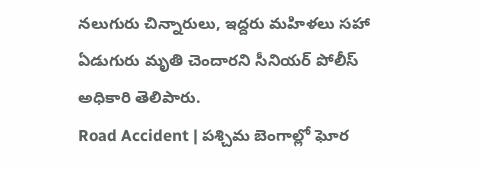నలుగురు చిన్నారులు, ఇద్దరు మహిళలు సహా ఏడుగురు మృతి చెందారని సీనియర్ పోలీస్ అధికారి తెలిపారు.
Road Accident | పశ్చిమ బెంగాల్లో ఘోర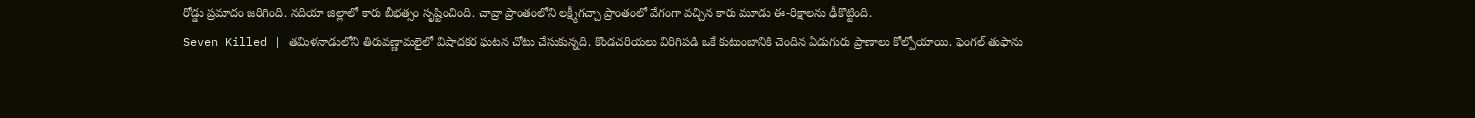రోడ్డు ప్రమాదం జరిగింది. నదియా జిల్లాలో కారు బీభత్సం సృష్టించింది. చావ్రా ప్రాంతంలోని లక్ష్మీగచ్చా ప్రాంతంలో వేగంగా వచ్చిన కారు మూడు ఈ-రిక్షాలను ఢీకొట్టింది.
Seven Killed | తమిళనాడులోని తిరువణ్ణామలైలో విషాదకర ఘటన చోటు చేసుకున్నది. కొండచరియలు విరిగిపడి ఒకే కుటుంబానికి చెందిన ఏడుగురు ప్రాణాలు కోల్పోయాయి. ఫెంగల్ తుఫాను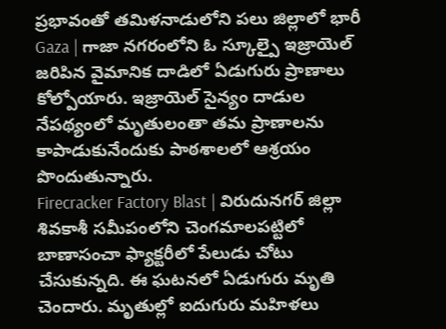ప్రభావంతో తమిళనాడులోని పలు జిల్లాలో భారీ
Gaza | గాజా నగరంలోని ఓ స్కూల్పై ఇజ్రాయెల్ జరిపిన వైమానిక దాడిలో ఏడుగురు ప్రాణాలు కోల్పోయారు. ఇజ్రాయెల్ సైన్యం దాడుల నేపథ్యంలో మృతులంతా తమ ప్రాణాలను కాపాడుకునేందుకు పాఠశాలలో ఆశ్రయం పొందుతున్నారు.
Firecracker Factory Blast | విరుదునగర్ జిల్లా శివకాశీ సమీపంలోని చెంగమాలపట్టిలో బాణాసంచా ఫ్యాక్టరీలో పేలుడు చోటు చేసుకున్నది. ఈ ఘటనలో ఏడుగురు మృతి చెందారు. మృతుల్లో ఐదుగురు మహిళలు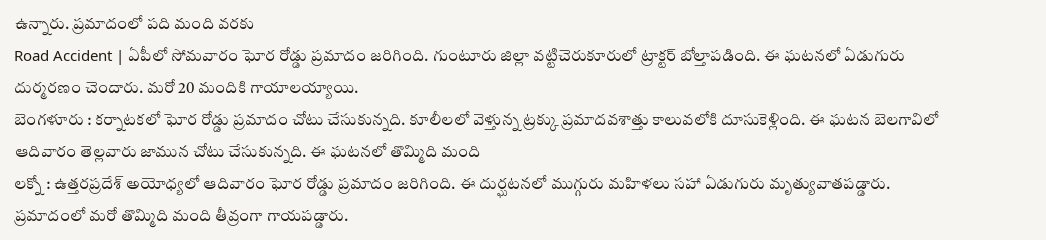ఉన్నారు. ప్రమాదంలో పది మంది వరకు
Road Accident | ఏపీలో సోమవారం ఘోర రోడ్డు ప్రమాదం జరిగింది. గుంటూరు జిల్లా వట్టిచెరుకూరులో ట్రాక్టర్ బోల్తాపడింది. ఈ ఘటనలో ఏడుగురు దుర్మరణం చెందారు. మరో 20 మందికి గాయాలయ్యాయి.
బెంగళూరు : కర్నాటకలో ఘోర రోడ్డు ప్రమాదం చోటు చేసుకున్నది. కూలీలలో వెళ్తున్న ట్రక్కు ప్రమాదవశాత్తు కాలువలోకి దూసుకెళ్లింది. ఈ ఘటన బెలగావిలో ఆదివారం తెల్లవారు జామున చోటు చేసుకున్నది. ఈ ఘటనలో తొమ్మిది మంది
లక్నో : ఉత్తరప్రదేశ్ అయోధ్యలో ఆదివారం ఘోర రోడ్డు ప్రమాదం జరిగింది. ఈ దుర్ఘటనలో ముగ్గురు మహిళలు సహా ఏడుగురు మృత్యువాతపడ్డారు. ప్రమాదంలో మరో తొమ్మిది మంది తీవ్రంగా గాయపడ్డారు.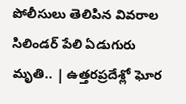పోలీసులు తెలిపిన వివరాల
సిలిండర్ పేలి ఏడుగురు మృతి.. | ఉత్తరప్రదేశ్లో ఘోర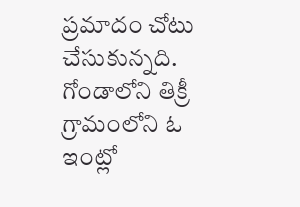ప్రమాదం చోటు చేసుకున్నది. గోండాలోని తిక్రీ గ్రామంలోని ఓ ఇంట్లో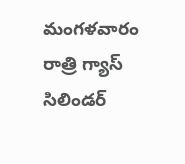మంగళవారం రాత్రి గ్యాస్ సిలిండర్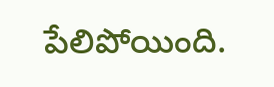పేలిపోయింది.